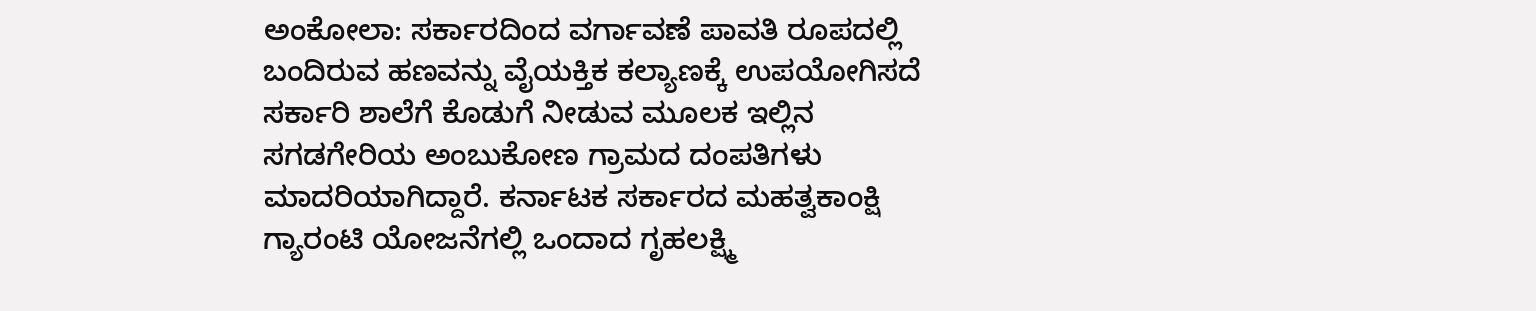ಅಂಕೋಲಾ: ಸರ್ಕಾರದಿಂದ ವರ್ಗಾವಣೆ ಪಾವತಿ ರೂಪದಲ್ಲಿ ಬಂದಿರುವ ಹಣವನ್ನು ವೈಯಕ್ತಿಕ ಕಲ್ಯಾಣಕ್ಕೆ ಉಪಯೋಗಿಸದೆ ಸರ್ಕಾರಿ ಶಾಲೆಗೆ ಕೊಡುಗೆ ನೀಡುವ ಮೂಲಕ ಇಲ್ಲಿನ ಸಗಡಗೇರಿಯ ಅಂಬುಕೋಣ ಗ್ರಾಮದ ದಂಪತಿಗಳು ಮಾದರಿಯಾಗಿದ್ದಾರೆ. ಕರ್ನಾಟಕ ಸರ್ಕಾರದ ಮಹತ್ವಕಾಂಕ್ಷಿ ಗ್ಯಾರಂಟಿ ಯೋಜನೆಗಲ್ಲಿ ಒಂದಾದ ಗೃಹಲಕ್ಷ್ಮಿ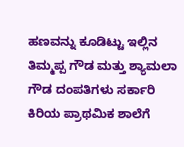ಹಣವನ್ನು ಕೂಡಿಟ್ಟು ಇಲ್ಲಿನ ತಿಮ್ಮಪ್ಪ ಗೌಡ ಮತ್ತು ಶ್ಯಾಮಲಾ ಗೌಡ ದಂಪತಿಗಳು ಸರ್ಕಾರಿ ಕಿರಿಯ ಪ್ರಾಥಮಿಕ ಶಾಲೆಗೆ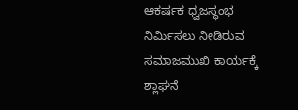ಆಕರ್ಷಕ ಧ್ವಜಸ್ಥಂಭ ನಿರ್ಮಿಸಲು ನೀಡಿರುವ ಸಮಾಜಮುಖಿ ಕಾರ್ಯಕ್ಕೆ ಶ್ಲಾಘನೆ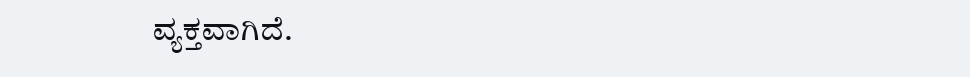ವ್ಯಕ್ತವಾಗಿದೆ.